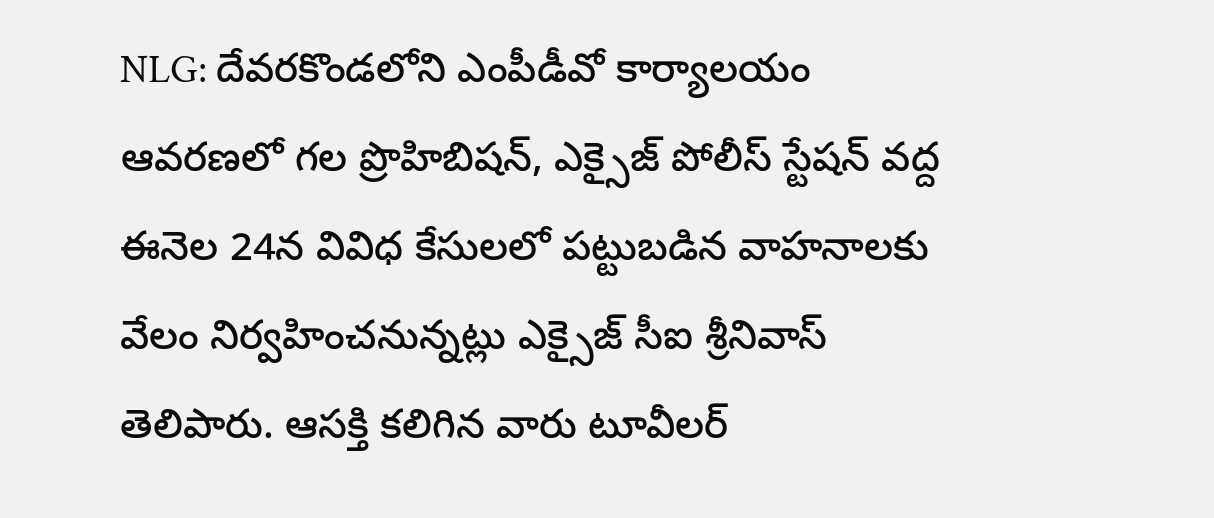NLG: దేవరకొండలోని ఎంపీడీవో కార్యాలయం ఆవరణలో గల ప్రొహిబిషన్, ఎక్సైజ్ పోలీస్ స్టేషన్ వద్ద ఈనెల 24న వివిధ కేసులలో పట్టుబడిన వాహనాలకు వేలం నిర్వహించనున్నట్లు ఎక్సైజ్ సీఐ శ్రీనివాస్ తెలిపారు. ఆసక్తి కలిగిన వారు టూవీలర్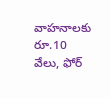వాహనాలకు రూ.10 వేలు, ఫోర్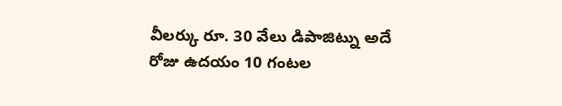వీలర్కు రూ. 30 వేలు డిపాజిట్ను అదే రోజు ఉదయం 10 గంటల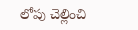లోపు చెల్లించి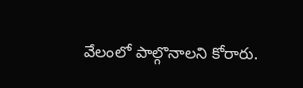వేలంలో పాల్గొనాలని కోరారు.